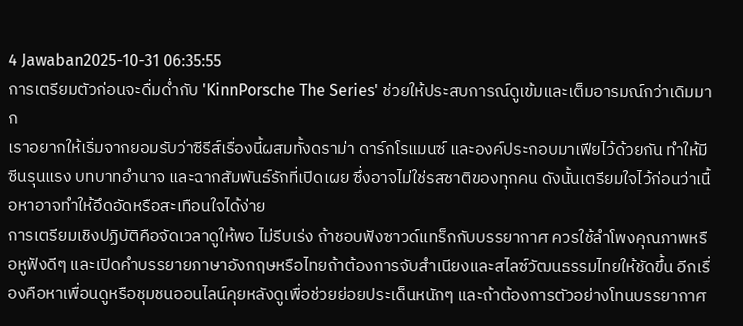4 Jawaban2025-10-31 06:35:55
การเตรียมตัวก่อนจะดื่มด่ำกับ 'KinnPorsche The Series' ช่วยให้ประสบการณ์ดูเข้มและเต็มอารมณ์กว่าเดิมมาก
เราอยากให้เริ่มจากยอมรับว่าซีรีส์เรื่องนี้ผสมทั้งดราม่า ดาร์กโรแมนซ์ และองค์ประกอบมาเฟียไว้ด้วยกัน ทำให้มีซีนรุนแรง บทบาทอำนาจ และฉากสัมพันธ์รักที่เปิดเผย ซึ่งอาจไม่ใช่รสชาติของทุกคน ดังนั้นเตรียมใจไว้ก่อนว่าเนื้อหาอาจทำให้อึดอัดหรือสะเทือนใจได้ง่าย
การเตรียมเชิงปฏิบัติคือจัดเวลาดูให้พอ ไม่รีบเร่ง ถ้าชอบฟังซาวด์แทร็กกับบรรยากาศ ควรใช้ลำโพงคุณภาพหรือหูฟังดีๆ และเปิดคำบรรยายภาษาอังกฤษหรือไทยถ้าต้องการจับสำเนียงและสไลซ์วัฒนธรรมไทยให้ชัดขึ้น อีกเรื่องคือหาเพื่อนดูหรือชุมชนออนไลน์คุยหลังดูเพื่อช่วยย่อยประเด็นหนักๆ และถ้าต้องการตัวอย่างโทนบรรยากาศ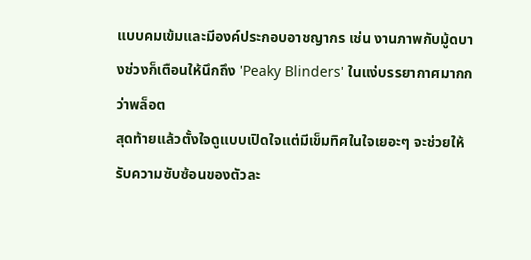แบบคมเข้มและมีองค์ประกอบอาชญากร เช่น งานภาพกับมู้ดบางช่วงก็เตือนให้นึกถึง 'Peaky Blinders' ในแง่บรรยากาศมากกว่าพล็อต
สุดท้ายแล้วตั้งใจดูแบบเปิดใจแต่มีเข็มทิศในใจเยอะๆ จะช่วยให้รับความซับซ้อนของตัวละ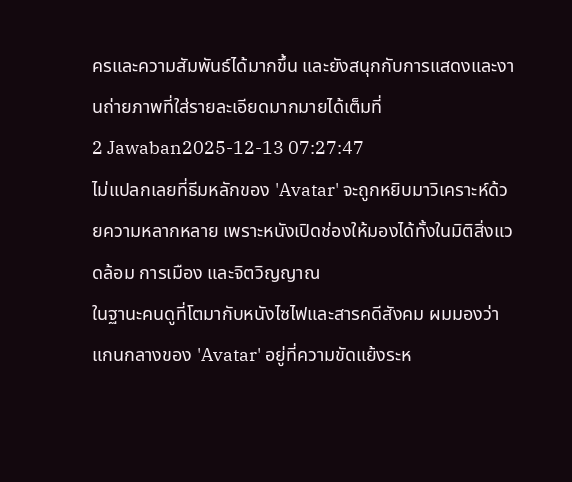ครและความสัมพันธ์ได้มากขึ้น และยังสนุกกับการแสดงและงานถ่ายภาพที่ใส่รายละเอียดมากมายได้เต็มที่
2 Jawaban2025-12-13 07:27:47
ไม่แปลกเลยที่ธีมหลักของ 'Avatar' จะถูกหยิบมาวิเคราะห์ด้วยความหลากหลาย เพราะหนังเปิดช่องให้มองได้ทั้งในมิติสิ่งแวดล้อม การเมือง และจิตวิญญาณ
ในฐานะคนดูที่โตมากับหนังไซไฟและสารคดีสังคม ผมมองว่าแกนกลางของ 'Avatar' อยู่ที่ความขัดแย้งระห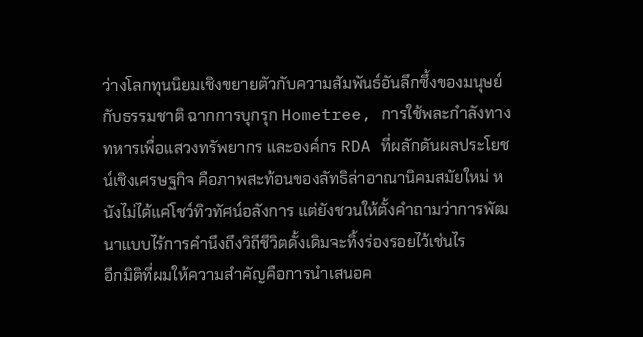ว่างโลกทุนนิยมเชิงขยายตัวกับความสัมพันธ์อันลึกซึ้งของมนุษย์กับธรรมชาติ ฉากการบุกรุก Hometree, การใช้พละกำลังทางทหารเพื่อแสวงทรัพยากร และองค์กร RDA ที่ผลักดันผลประโยชน์เชิงเศรษฐกิจ คือภาพสะท้อนของลัทธิล่าอาณานิคมสมัยใหม่ หนังไม่ได้แค่โชว์ทิวทัศน์อลังการ แต่ยังชวนให้ตั้งคำถามว่าการพัฒนาแบบไร้การคำนึงถึงวิถีชีวิตดั้งเดิมจะทิ้งร่องรอยไว้เช่นไร
อีกมิติที่ผมให้ความสำคัญคือการนำเสนอค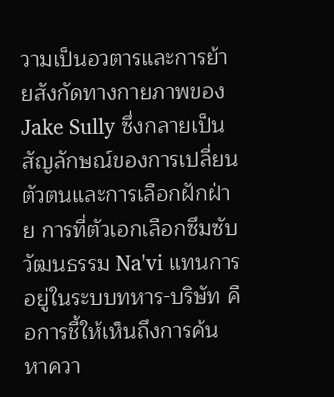วามเป็นอวตารและการย้ายสังกัดทางกายภาพของ Jake Sully ซึ่งกลายเป็นสัญลักษณ์ของการเปลี่ยนตัวตนและการเลือกฝักฝ่าย การที่ตัวเอกเลือกซึมซับวัฒนธรรม Na'vi แทนการอยู่ในระบบทหาร-บริษัท คือการชี้ให้เห็นถึงการค้นหาควา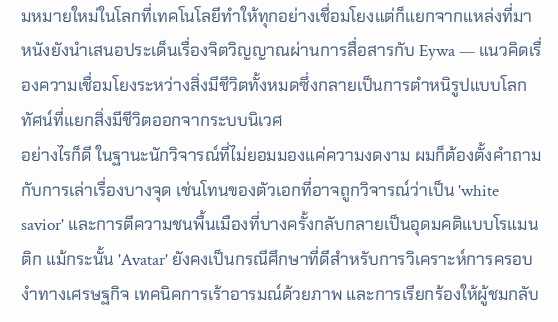มหมายใหม่ในโลกที่เทคโนโลยีทำให้ทุกอย่างเชื่อมโยงแต่ก็แยกจากแหล่งที่มา หนังยังนำเสนอประเด็นเรื่องจิตวิญญาณผ่านการสื่อสารกับ Eywa — แนวคิดเรื่องความเชื่อมโยงระหว่างสิ่งมีชีวิตทั้งหมดซึ่งกลายเป็นการตำหนิรูปแบบโลกทัศน์ที่แยกสิ่งมีชีวิตออกจากระบบนิเวศ
อย่างไรก็ดี ในฐานะนักวิจารณ์ที่ไม่ยอมมองแค่ความงดงาม ผมก็ต้องตั้งคำถามกับการเล่าเรื่องบางจุด เช่นโทนของตัวเอกที่อาจถูกวิจารณ์ว่าเป็น 'white savior' และการตีความชนพื้นเมืองที่บางครั้งกลับกลายเป็นอุดมคติแบบโรแมนติก แม้กระนั้น 'Avatar' ยังคงเป็นกรณีศึกษาที่ดีสำหรับการวิเคราะห์การครอบงำทางเศรษฐกิจ เทคนิคการเร้าอารมณ์ด้วยภาพ และการเรียกร้องให้ผู้ชมกลับ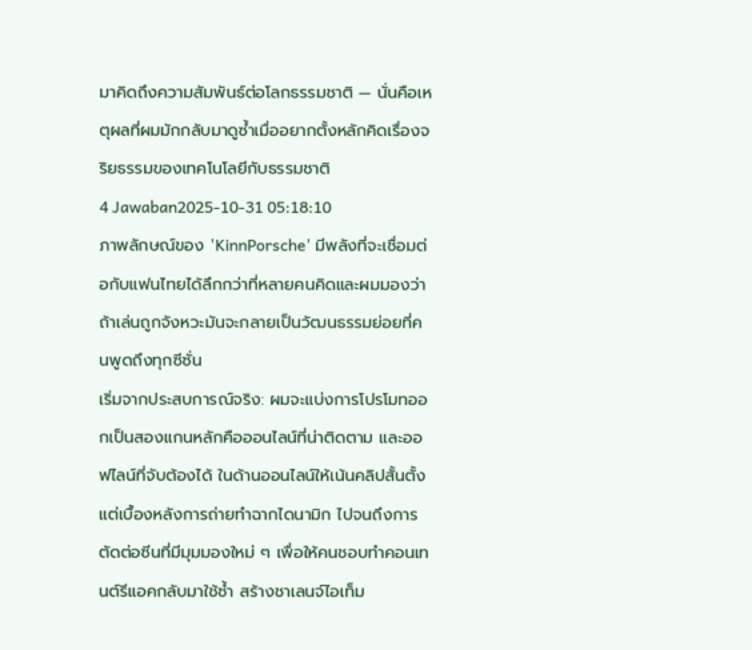มาคิดถึงความสัมพันธ์ต่อโลกธรรมชาติ — นั่นคือเหตุผลที่ผมมักกลับมาดูซ้ำเมื่ออยากตั้งหลักคิดเรื่องจริยธรรมของเทคโนโลยีกับธรรมชาติ
4 Jawaban2025-10-31 05:18:10
ภาพลักษณ์ของ 'KinnPorsche' มีพลังที่จะเชื่อมต่อกับแฟนไทยได้ลึกกว่าที่หลายคนคิดและผมมองว่าถ้าเล่นถูกจังหวะมันจะกลายเป็นวัฒนธรรมย่อยที่คนพูดถึงทุกซีซั่น
เริ่มจากประสบการณ์จริง: ผมจะแบ่งการโปรโมทออกเป็นสองแกนหลักคือออนไลน์ที่น่าติดตาม และออฟไลน์ที่จับต้องได้ ในด้านออนไลน์ให้เน้นคลิปสั้นตั้งแต่เบื้องหลังการถ่ายทำฉากไดนามิก ไปจนถึงการตัดต่อซีนที่มีมุมมองใหม่ ๆ เพื่อให้คนชอบทำคอนเทนต์รีแอคกลับมาใช้ซ้ำ สร้างชาเลนจ์ไอเท็ม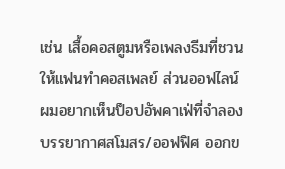เช่น เสื้อคอสตูมหรือเพลงธีมที่ชวนให้แฟนทำคอสเพลย์ ส่วนออฟไลน์ผมอยากเห็นป็อปอัพคาเฟ่ที่จำลองบรรยากาศสโมสร/ออฟฟิศ ออกข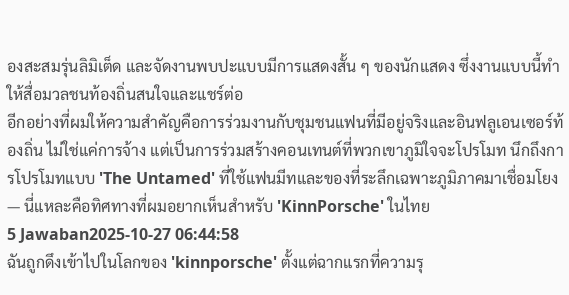องสะสมรุ่นลิมิเต็ด และจัดงานพบปะแบบมีการแสดงสั้น ๆ ของนักแสดง ซึ่งงานแบบนี้ทำให้สื่อมวลชนท้องถิ่นสนใจและแชร์ต่อ
อีกอย่างที่ผมให้ความสำคัญคือการร่วมงานกับชุมชนแฟนที่มีอยู่จริงและอินฟลูเอนเซอร์ท้องถิ่น ไม่ใช่แค่การจ้าง แต่เป็นการร่วมสร้างคอนเทนต์ที่พวกเขาภูมิใจจะโปรโมท นึกถึงการโปรโมทแบบ 'The Untamed' ที่ใช้แฟนมีทและของที่ระลึกเฉพาะภูมิภาคมาเชื่อมโยง — นี่แหละคือทิศทางที่ผมอยากเห็นสำหรับ 'KinnPorsche' ในไทย
5 Jawaban2025-10-27 06:44:58
ฉันถูกดึงเข้าไปในโลกของ 'kinnporsche' ตั้งแต่ฉากแรกที่ความรุ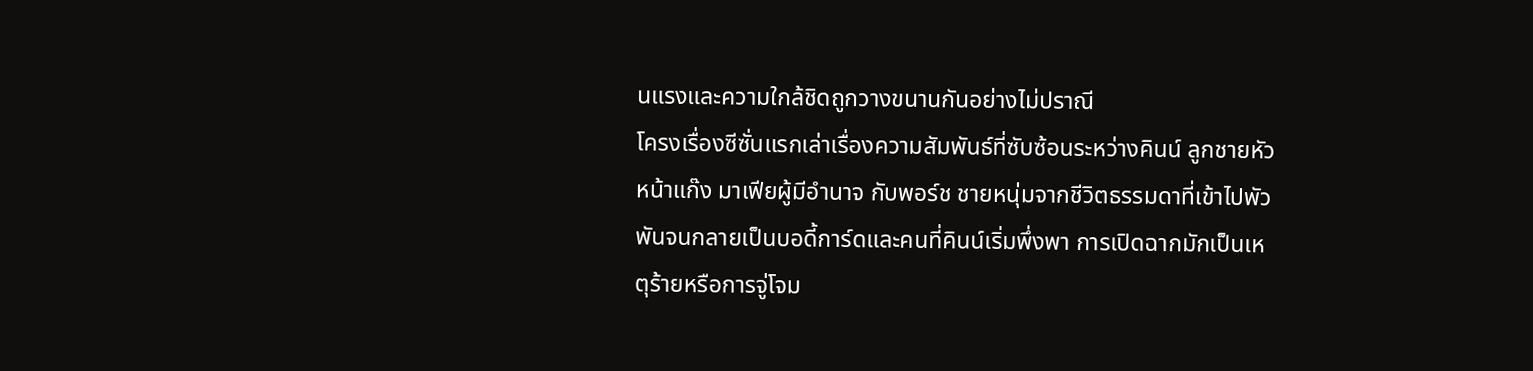นแรงและความใกล้ชิดถูกวางขนานกันอย่างไม่ปราณี
โครงเรื่องซีซั่นแรกเล่าเรื่องความสัมพันธ์ที่ซับซ้อนระหว่างคินน์ ลูกชายหัวหน้าแก๊ง มาเฟียผู้มีอำนาจ กับพอร์ช ชายหนุ่มจากชีวิตธรรมดาที่เข้าไปพัวพันจนกลายเป็นบอดี้การ์ดและคนที่คินน์เริ่มพึ่งพา การเปิดฉากมักเป็นเหตุร้ายหรือการจู่โจม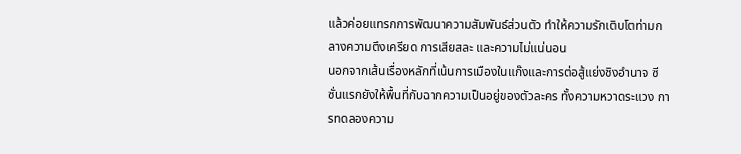แล้วค่อยแทรกการพัฒนาความสัมพันธ์ส่วนตัว ทำให้ความรักเติบโตท่ามกลางความตึงเครียด การเสียสละ และความไม่แน่นอน
นอกจากเส้นเรื่องหลักที่เน้นการเมืองในแก๊งและการต่อสู้แย่งชิงอำนาจ ซีซั่นแรกยังให้พื้นที่กับฉากความเป็นอยู่ของตัวละคร ทั้งความหวาดระแวง การทดลองความ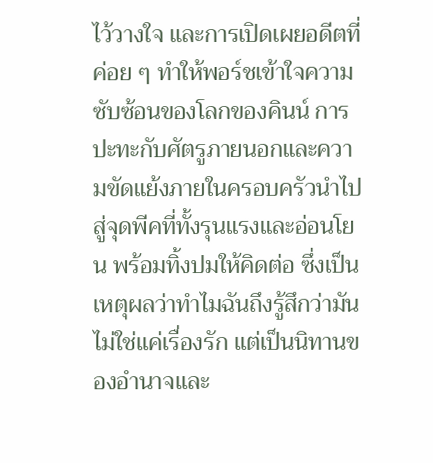ไว้วางใจ และการเปิดเผยอดีตที่ค่อย ๆ ทำให้พอร์ชเข้าใจความซับซ้อนของโลกของคินน์ การปะทะกับศัตรูภายนอกและความขัดแย้งภายในครอบครัวนำไปสู่จุดพีคที่ทั้งรุนแรงและอ่อนโยน พร้อมทิ้งปมให้คิดต่อ ซึ่งเป็นเหตุผลว่าทำไมฉันถึงรู้สึกว่ามันไม่ใช่แค่เรื่องรัก แต่เป็นนิทานของอำนาจและ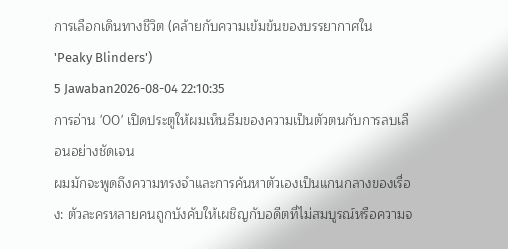การเลือกเดินทางชีวิต (คล้ายกับความเข้มข้นของบรรยากาศใน 'Peaky Blinders')
5 Jawaban2026-08-04 22:10:35
การอ่าน '00' เปิดประตูให้ผมเห็นธีมของความเป็นตัวตนกับการลบเลือนอย่างชัดเจน
ผมมักจะพูดถึงความทรงจำและการค้นหาตัวเองเป็นแกนกลางของเรื่อง: ตัวละครหลายคนถูกบังคับให้เผชิญกับอดีตที่ไม่สมบูรณ์หรือความจ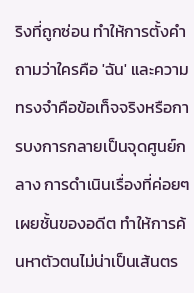ริงที่ถูกซ่อน ทำให้การตั้งคำถามว่าใครคือ 'ฉัน' และความทรงจำคือข้อเท็จจริงหรือการบงการกลายเป็นจุดศูนย์กลาง การดำเนินเรื่องที่ค่อยๆ เผยชั้นของอดีต ทำให้การค้นหาตัวตนไม่น่าเป็นเส้นตร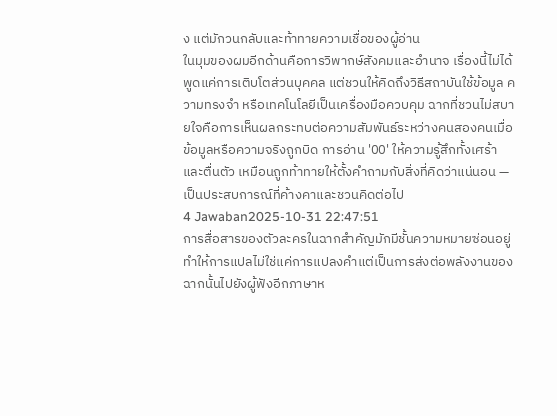ง แต่มักวนกลับและท้าทายความเชื่อของผู้อ่าน
ในมุมของผมอีกด้านคือการวิพากษ์สังคมและอำนาจ เรื่องนี้ไม่ได้พูดแค่การเติบโตส่วนบุคคล แต่ชวนให้คิดถึงวิธีสถาบันใช้ข้อมูล ความทรงจำ หรือเทคโนโลยีเป็นเครื่องมือควบคุม ฉากที่ชวนไม่สบายใจคือการเห็นผลกระทบต่อความสัมพันธ์ระหว่างคนสองคนเมื่อข้อมูลหรือความจริงถูกบิด การอ่าน '00' ให้ความรู้สึกทั้งเศร้าและตื่นตัว เหมือนถูกท้าทายให้ตั้งคำถามกับสิ่งที่คิดว่าแน่นอน — เป็นประสบการณ์ที่ค้างคาและชวนคิดต่อไป
4 Jawaban2025-10-31 22:47:51
การสื่อสารของตัวละครในฉากสำคัญมักมีชั้นความหมายซ่อนอยู่ ทำให้การแปลไม่ใช่แค่การแปลงคำแต่เป็นการส่งต่อพลังงานของฉากนั้นไปยังผู้ฟังอีกภาษาห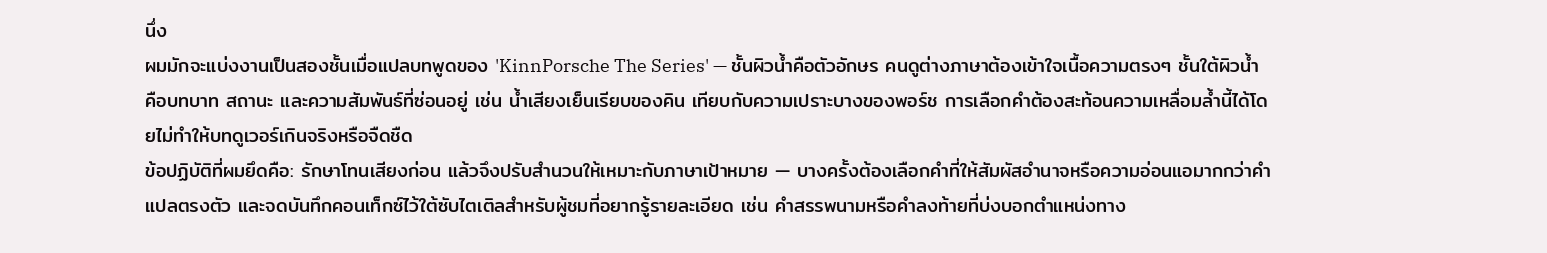นึ่ง
ผมมักจะแบ่งงานเป็นสองชั้นเมื่อแปลบทพูดของ 'KinnPorsche The Series' — ชั้นผิวน้ำคือตัวอักษร คนดูต่างภาษาต้องเข้าใจเนื้อความตรงๆ ชั้นใต้ผิวน้ำคือบทบาท สถานะ และความสัมพันธ์ที่ซ่อนอยู่ เช่น น้ำเสียงเย็นเรียบของคิน เทียบกับความเปราะบางของพอร์ช การเลือกคำต้องสะท้อนความเหลื่อมล้ำนี้ได้โดยไม่ทำให้บทดูเวอร์เกินจริงหรือจืดชืด
ข้อปฏิบัติที่ผมยึดคือ: รักษาโทนเสียงก่อน แล้วจึงปรับสำนวนให้เหมาะกับภาษาเป้าหมาย — บางครั้งต้องเลือกคำที่ให้สัมผัสอำนาจหรือความอ่อนแอมากกว่าคำแปลตรงตัว และจดบันทึกคอนเท็กซ์ไว้ใต้ซับไตเติลสำหรับผู้ชมที่อยากรู้รายละเอียด เช่น คำสรรพนามหรือคำลงท้ายที่บ่งบอกตำแหน่งทาง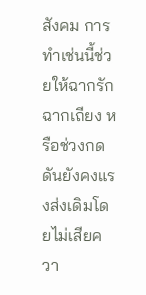สังคม การทำเช่นนี้ช่วยให้ฉากรักฉากเถียง หรือช่วงกดดันยังคงแรงส่งเดิมโดยไม่เสียควา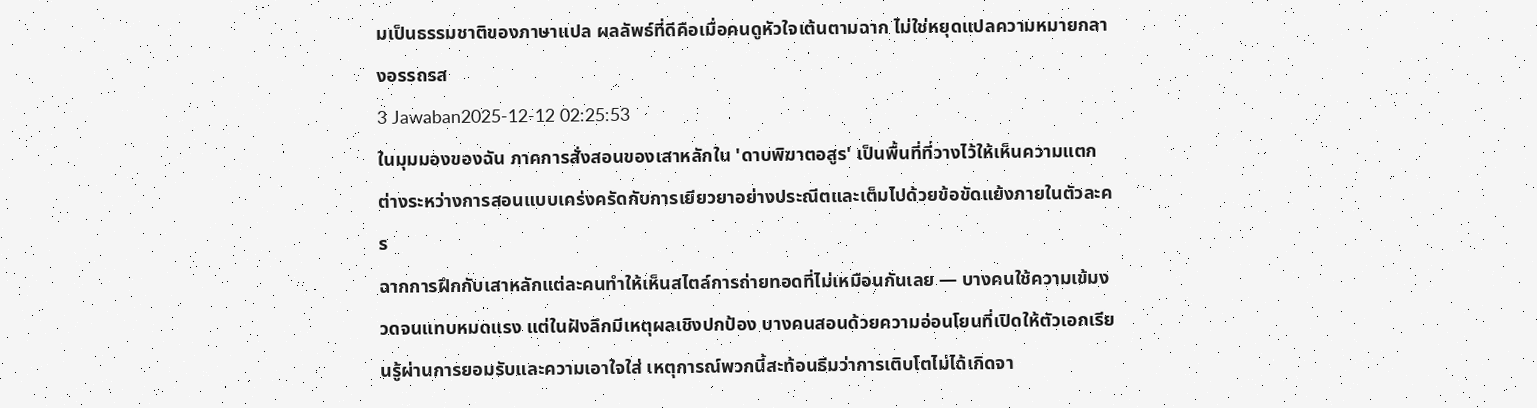มเป็นธรรมชาติของภาษาแปล ผลลัพธ์ที่ดีคือเมื่อคนดูหัวใจเต้นตามฉาก ไม่ใช่หยุดแปลความหมายกลางอรรถรส
3 Jawaban2025-12-12 02:25:53
ในมุมมองของฉัน ภาคการสั่งสอนของเสาหลักใน 'ดาบพิฆาตอสูร' เป็นพื้นที่ที่วางไว้ให้เห็นความแตกต่างระหว่างการสอนแบบเคร่งครัดกับการเยียวยาอย่างประณีตและเต็มไปด้วยข้อขัดแย้งภายในตัวละคร
ฉากการฝึกกับเสาหลักแต่ละคนทำให้เห็นสไตล์การถ่ายทอดที่ไม่เหมือนกันเลย — บางคนใช้ความเข้มงวดจนแทบหมดแรง แต่ในฝังลึกมีเหตุผลเชิงปกป้อง บางคนสอนด้วยความอ่อนโยนที่เปิดให้ตัวเอกเรียนรู้ผ่านการยอมรับและความเอาใจใส่ เหตุการณ์พวกนี้สะท้อนธีมว่าการเติบโตไม่ได้เกิดจา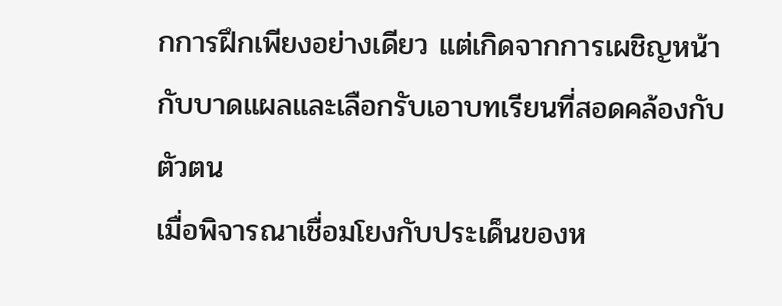กการฝึกเพียงอย่างเดียว แต่เกิดจากการเผชิญหน้ากับบาดแผลและเลือกรับเอาบทเรียนที่สอดคล้องกับตัวตน
เมื่อพิจารณาเชื่อมโยงกับประเด็นของห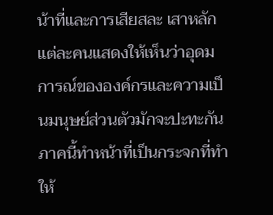น้าที่และการเสียสละ เสาหลักแต่ละคนแสดงให้เห็นว่าอุดมการณ์ขององค์กรและความเป็นมนุษย์ส่วนตัวมักจะปะทะกัน ภาคนี้ทำหน้าที่เป็นกระจกที่ทำให้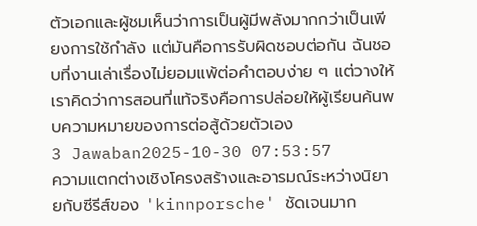ตัวเอกและผู้ชมเห็นว่าการเป็นผู้มีพลังมากกว่าเป็นเพียงการใช้กำลัง แต่มันคือการรับผิดชอบต่อกัน ฉันชอบที่งานเล่าเรื่องไม่ยอมแพ้ต่อคำตอบง่าย ๆ แต่วางให้เราคิดว่าการสอนที่แท้จริงคือการปล่อยให้ผู้เรียนค้นพบความหมายของการต่อสู้ด้วยตัวเอง
3 Jawaban2025-10-30 07:53:57
ความแตกต่างเชิงโครงสร้างและอารมณ์ระหว่างนิยายกับซีรีส์ของ 'kinnporsche' ชัดเจนมาก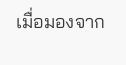เมื่อมองจาก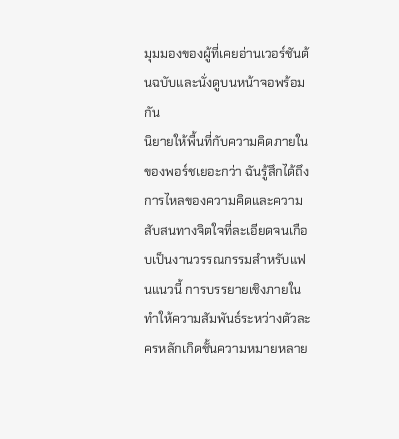มุมมองของผู้ที่เคยอ่านเวอร์ชันต้นฉบับและนั่งดูบนหน้าจอพร้อมกัน
นิยายให้พื้นที่กับความคิดภายในของพอร์ชเยอะกว่า ฉันรู้สึกได้ถึงการไหลของความคิดและความสับสนทางจิตใจที่ละเอียดจนเกือบเป็นงานวรรณกรรมสำหรับแฟนแนวนี้ การบรรยายเชิงภายในทำให้ความสัมพันธ์ระหว่างตัวละครหลักเกิดชั้นความหมายหลาย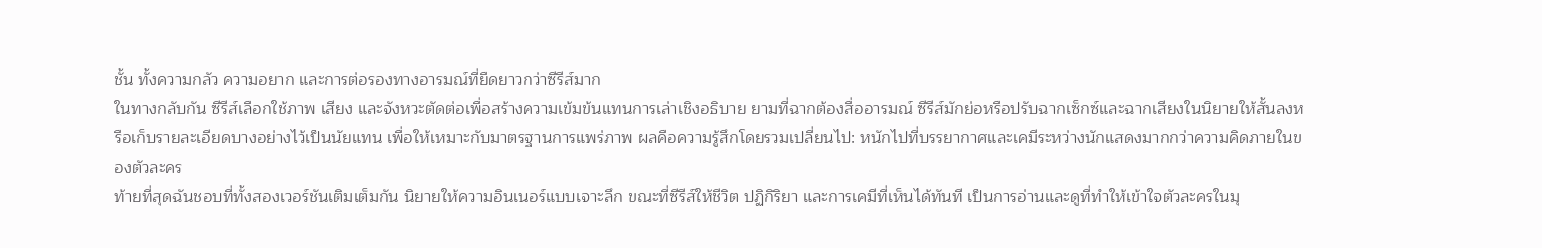ชั้น ทั้งความกลัว ความอยาก และการต่อรองทางอารมณ์ที่ยืดยาวกว่าซีรีส์มาก
ในทางกลับกัน ซีรีส์เลือกใช้ภาพ เสียง และจังหวะตัดต่อเพื่อสร้างความเข้มข้นแทนการเล่าเชิงอธิบาย ยามที่ฉากต้องสื่ออารมณ์ ซีรีส์มักย่อหรือปรับฉากเซ็กซ์และฉากเสียงในนิยายให้สั้นลงหรือเก็บรายละเอียดบางอย่างไว้เป็นนัยแทน เพื่อให้เหมาะกับมาตรฐานการแพร่ภาพ ผลคือความรู้สึกโดยรวมเปลี่ยนไป: หนักไปที่บรรยากาศและเคมีระหว่างนักแสดงมากกว่าความคิดภายในของตัวละคร
ท้ายที่สุดฉันชอบที่ทั้งสองเวอร์ชันเติมเต็มกัน นิยายให้ความอินเนอร์แบบเจาะลึก ขณะที่ซีรีส์ให้ชีวิต ปฏิกิริยา และการเคมีที่เห็นได้ทันที เป็นการอ่านและดูที่ทำให้เข้าใจตัวละครในมุ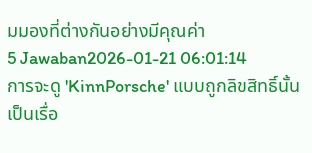มมองที่ต่างกันอย่างมีคุณค่า
5 Jawaban2026-01-21 06:01:14
การจะดู 'KinnPorsche' แบบถูกลิขสิทธิ์นั้นเป็นเรื่อ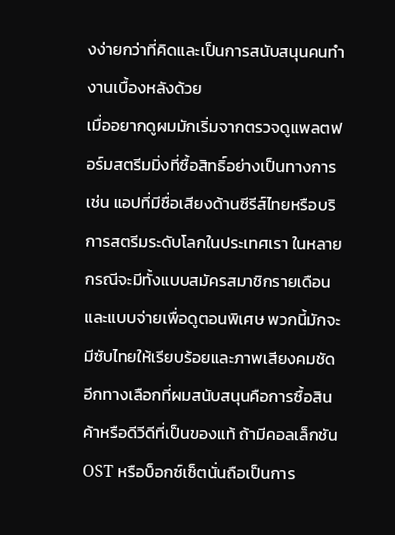งง่ายกว่าที่คิดและเป็นการสนับสนุนคนทำงานเบื้องหลังด้วย
เมื่ออยากดูผมมักเริ่มจากตรวจดูแพลตฟอร์มสตรีมมิ่งที่ซื้อสิทธิ์อย่างเป็นทางการ เช่น แอปที่มีชื่อเสียงด้านซีรีส์ไทยหรือบริการสตรีมระดับโลกในประเทศเรา ในหลายกรณีจะมีทั้งแบบสมัครสมาชิกรายเดือนและแบบจ่ายเพื่อดูตอนพิเศษ พวกนี้มักจะมีซับไทยให้เรียบร้อยและภาพเสียงคมชัด
อีกทางเลือกที่ผมสนับสนุนคือการซื้อสินค้าหรือดีวีดีที่เป็นของแท้ ถ้ามีคอลเล็กชัน OST หรือบ็อกซ์เซ็ตนั่นถือเป็นการ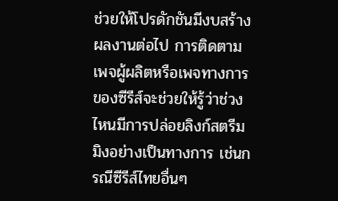ช่วยให้โปรดักชันมีงบสร้างผลงานต่อไป การติดตามเพจผู้ผลิตหรือเพจทางการของซีรีส์จะช่วยให้รู้ว่าช่วงไหนมีการปล่อยลิงก์สตรีมมิงอย่างเป็นทางการ เช่นกรณีซีรีส์ไทยอื่นๆ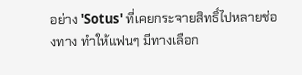อย่าง 'Sotus' ที่เคยกระจายสิทธิ์ไปหลายช่องทาง ทำให้แฟนๆ มีทางเลือก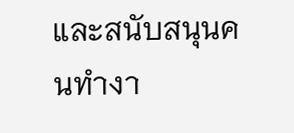และสนับสนุนคนทำงา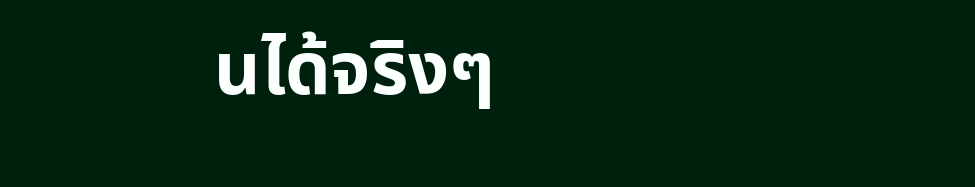นได้จริงๆ